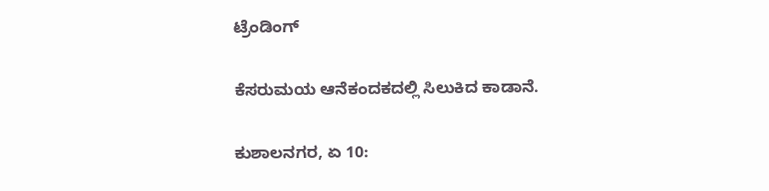ಟ್ರೆಂಡಿಂಗ್

ಕೆಸರುಮಯ ಆನೆಕಂದಕದಲ್ಲಿ ಸಿಲುಕಿದ‌ ಕಾಡಾನೆ.

ಕುಶಾಲನಗರ, ಏ 10: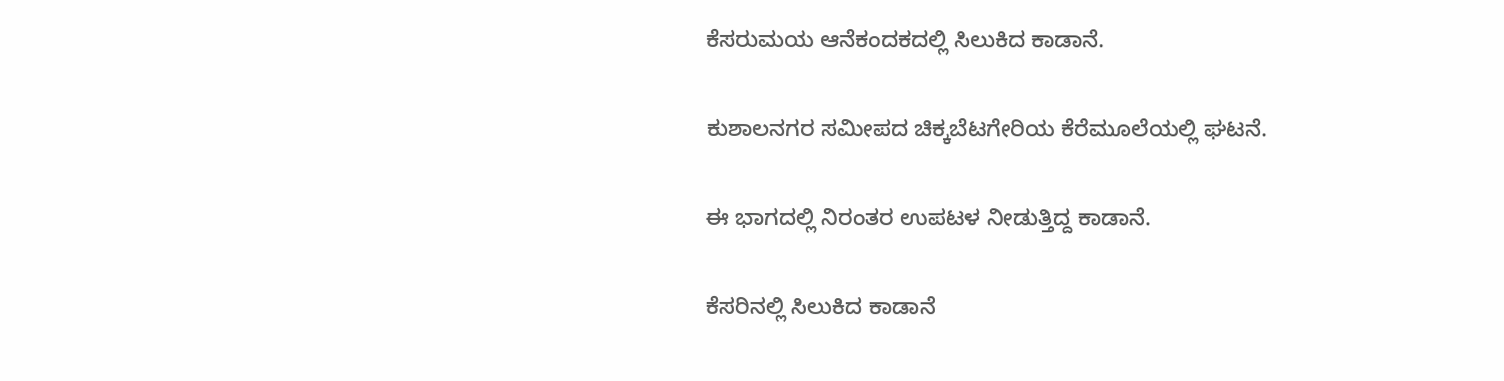ಕೆಸರುಮಯ ಆನೆಕಂದಕದಲ್ಲಿ ಸಿಲುಕಿದ‌ ಕಾಡಾನೆ.

ಕುಶಾಲನಗರ ಸಮೀಪದ ಚಿಕ್ಕಬೆಟಗೇರಿಯ ಕೆರೆಮೂಲೆಯಲ್ಲಿ ಘಟನೆ.

ಈ ಭಾಗದಲ್ಲಿ ನಿರಂತರ ಉಪಟಳ ನೀಡುತ್ತಿದ್ದ ಕಾಡಾನೆ.

ಕೆಸರಿನಲ್ಲಿ‌ ಸಿಲುಕಿದ ಕಾಡಾನೆ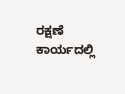ರಕ್ಷಣೆ ಕಾರ್ಯದಲ್ಲಿ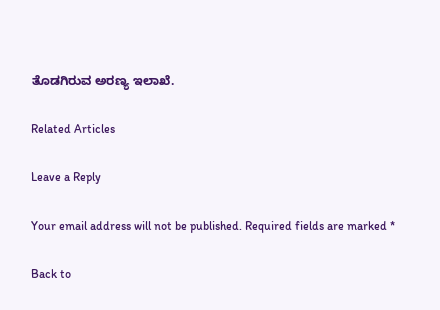ತೊಡಗಿರುವ ಅರಣ್ಯ ಇಲಾಖೆ.

Related Articles

Leave a Reply

Your email address will not be published. Required fields are marked *

Back to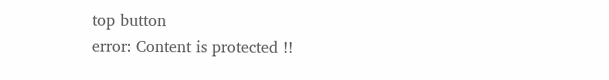top button
error: Content is protected !!